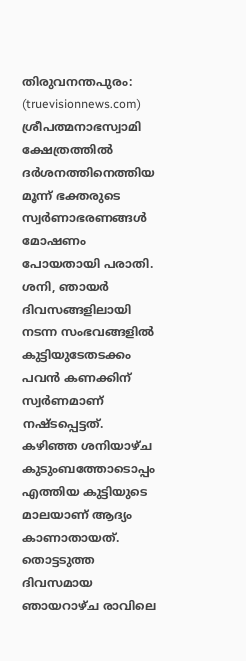തിരുവനന്തപുരം: (truevisionnews.com) ശ്രീപത്മനാഭസ്വാമി ക്ഷേത്രത്തിൽ ദർശനത്തിനെത്തിയ മൂന്ന് ഭക്തരുടെ സ്വർണാഭരണങ്ങൾ മോഷണം പോയതായി പരാതി. ശനി, ഞായർ ദിവസങ്ങളിലായി നടന്ന സംഭവങ്ങളിൽ കുട്ടിയുടേതടക്കം പവൻ കണക്കിന് സ്വർണമാണ് നഷ്ടപ്പെട്ടത്.
കഴിഞ്ഞ ശനിയാഴ്ച കുടുംബത്തോടൊപ്പം എത്തിയ കുട്ടിയുടെ മാലയാണ് ആദ്യം കാണാതായത്. തൊട്ടടുത്ത ദിവസമായ ഞായറാഴ്ച രാവിലെ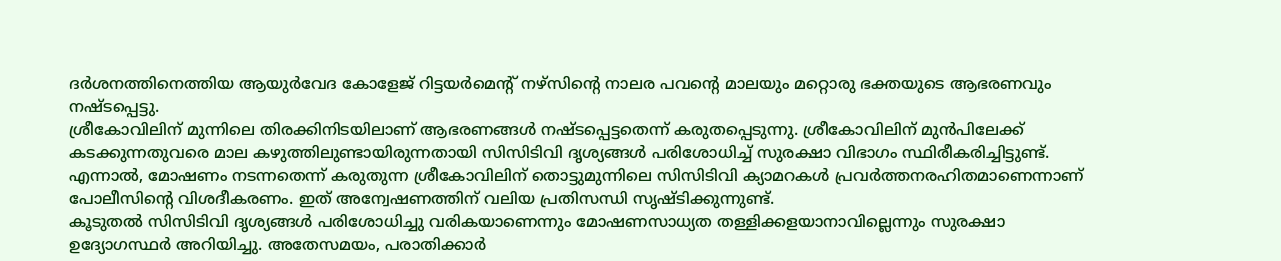ദർശനത്തിനെത്തിയ ആയുർവേദ കോളേജ് റിട്ടയർമെന്റ് നഴ്സിന്റെ നാലര പവന്റെ മാലയും മറ്റൊരു ഭക്തയുടെ ആഭരണവും നഷ്ടപ്പെട്ടു.
ശ്രീകോവിലിന് മുന്നിലെ തിരക്കിനിടയിലാണ് ആഭരണങ്ങൾ നഷ്ടപ്പെട്ടതെന്ന് കരുതപ്പെടുന്നു. ശ്രീകോവിലിന് മുൻപിലേക്ക് കടക്കുന്നതുവരെ മാല കഴുത്തിലുണ്ടായിരുന്നതായി സിസിടിവി ദൃശ്യങ്ങൾ പരിശോധിച്ച് സുരക്ഷാ വിഭാഗം സ്ഥിരീകരിച്ചിട്ടുണ്ട്.
എന്നാൽ, മോഷണം നടന്നതെന്ന് കരുതുന്ന ശ്രീകോവിലിന് തൊട്ടുമുന്നിലെ സിസിടിവി ക്യാമറകൾ പ്രവർത്തനരഹിതമാണെന്നാണ് പോലീസിന്റെ വിശദീകരണം. ഇത് അന്വേഷണത്തിന് വലിയ പ്രതിസന്ധി സൃഷ്ടിക്കുന്നുണ്ട്.
കൂടുതൽ സിസിടിവി ദൃശ്യങ്ങൾ പരിശോധിച്ചു വരികയാണെന്നും മോഷണസാധ്യത തള്ളിക്കളയാനാവില്ലെന്നും സുരക്ഷാ ഉദ്യോഗസ്ഥർ അറിയിച്ചു. അതേസമയം, പരാതിക്കാർ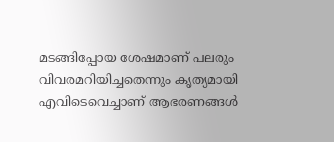മടങ്ങിപ്പോയ ശേഷമാണ് പലരും വിവരമറിയിച്ചതെന്നും കൃത്യമായി എവിടെവെച്ചാണ് ആഭരണങ്ങൾ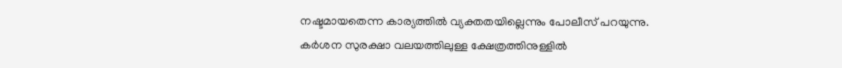നഷ്ടമായതെന്ന കാര്യത്തിൽ വ്യക്തതയില്ലെന്നും പോലീസ് പറയുന്നു.
കർശന സുരക്ഷാ വലയത്തിലുള്ള ക്ഷേത്രത്തിനുള്ളിൽ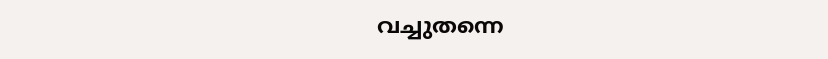വച്ചുതന്നെ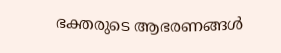ഭക്തരുടെ ആഭരണങ്ങൾ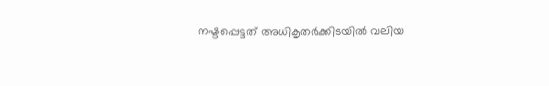നഷ്ടപ്പെട്ടത് അധികൃതർക്കിടയിൽ വലിയ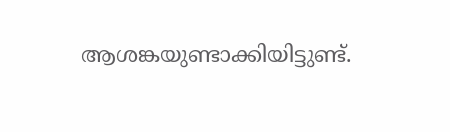ആശങ്കയുണ്ടാക്കിയിട്ടുണ്ട്.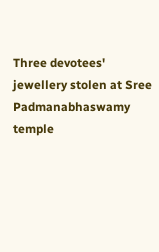Three devotees' jewellery stolen at Sree Padmanabhaswamy temple